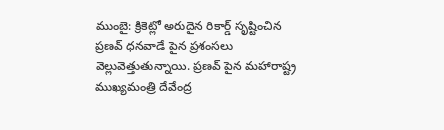ముంబై: క్రికెట్లో అరుదైన రికార్డ్ సృష్టించిన ప్రణవ్ ధనవాడే పైన ప్రశంసలు వెల్లువెత్తుతున్నాయి. ప్రణవ్ పైన మహారాష్ట్ర ముఖ్యమంత్రి దేవేంద్ర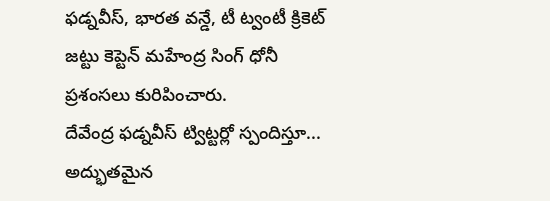ఫడ్నవీస్, భారత వన్డే, టీ ట్వంటీ క్రికెట్ జట్టు కెప్టెన్ మహేంద్ర సింగ్ ధోనీ ప్రశంసలు కురిపించారు.
దేవేంద్ర ఫడ్నవీస్ ట్విట్టర్లో స్పందిస్తూ... అద్భుతమైన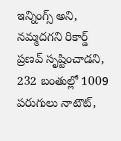ఇన్నింగ్స్ అని, నమ్మదగని రికార్డ్ ప్రణవ్ సృష్టించాడని, 232 బంతుల్లో 1009 పరుగులు నాటౌట్,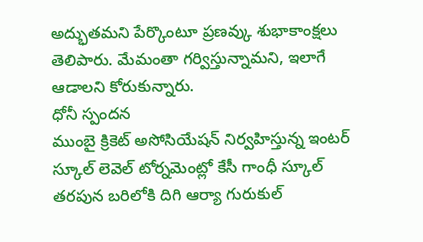అద్భుతమని పేర్కొంటూ ప్రణవ్కు శుభాకాంక్షలు తెలిపారు. మేమంతా గర్విస్తున్నామని, ఇలాగే ఆడాలని కోరుకున్నారు.
ధోనీ స్పందన
ముంబై క్రికెట్ అసోసియేషన్ నిర్వహిస్తున్న ఇంటర్ స్కూల్ లెవెల్ టోర్నమెంట్లో కేసీ గాంధీ స్కూల్ తరపున బరిలోకి దిగి ఆర్యా గురుకుల్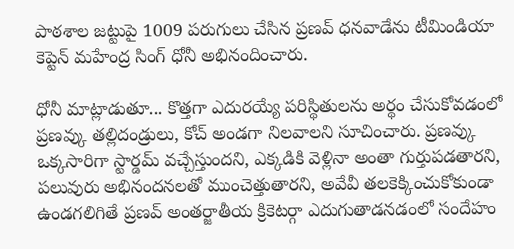పాఠశాల జట్టుపై 1009 పరుగులు చేసిన ప్రణవ్ ధనవాడేను టీమిండియా కెప్టెన్ మహేంద్ర సింగ్ ధోనీ అభినందించారు.

ధోనీ మాట్లాడుతూ... కొత్తగా ఎదురయ్యే పరిస్థితులను అర్థం చేసుకోవడంలో ప్రణవ్కు తల్లిదండ్రులు, కోచ్ అండగా నిలవాలని సూచించారు. ప్రణవ్కు ఒక్కసారిగా స్టార్డమ్ వచ్చేస్తుందని, ఎక్కడికి వెళ్లినా అంతా గుర్తుపడతారని, పలువురు అభినందనలతో ముంచెత్తుతారని, అవేవీ తలకెక్కించుకోకుండా ఉండగలిగితే ప్రణవ్ అంతర్జాతీయ క్రికెటర్గా ఎదుగుతాడనడంలో సందేహం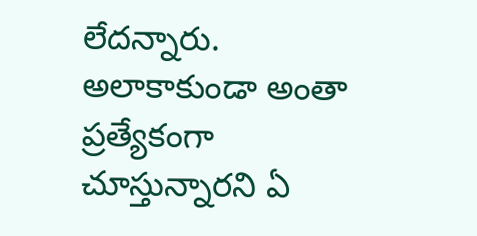లేదన్నారు.
అలాకాకుండా అంతా ప్రత్యేకంగా చూస్తున్నారని ఏ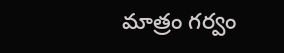మాత్రం గర్వం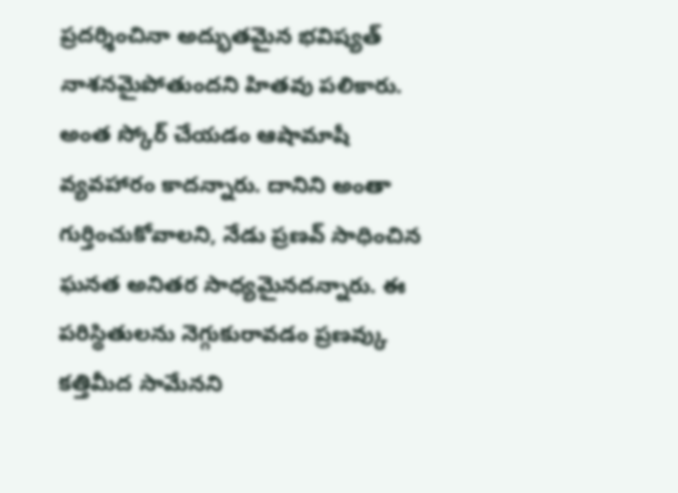ప్రదర్శించినా అద్భుతమైన భవిష్యత్ నాశనమైపోతుందని హితవు పలికారు. అంత స్కోర్ చేయడం ఆషామాషీ వ్యవహారం కాదన్నారు. దానిని అంతా గుర్తించుకోవాలని, నేడు ప్రణవ్ సాధించిన ఘనత అనితర సాధ్యమైనదన్నారు. ఈ పరిస్థితులను నెగ్గుకురావడం ప్రణవ్కు కత్తిమీద సామేనని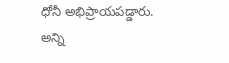ధోనీ అభిప్రాయపడ్డారు. అన్ని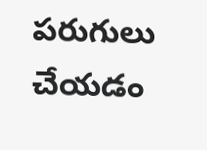పరుగులు చేయడం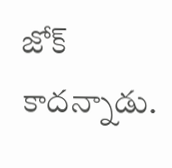జోక్ కాదన్నాడు.